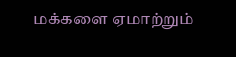மக்களை ஏமாற்றும்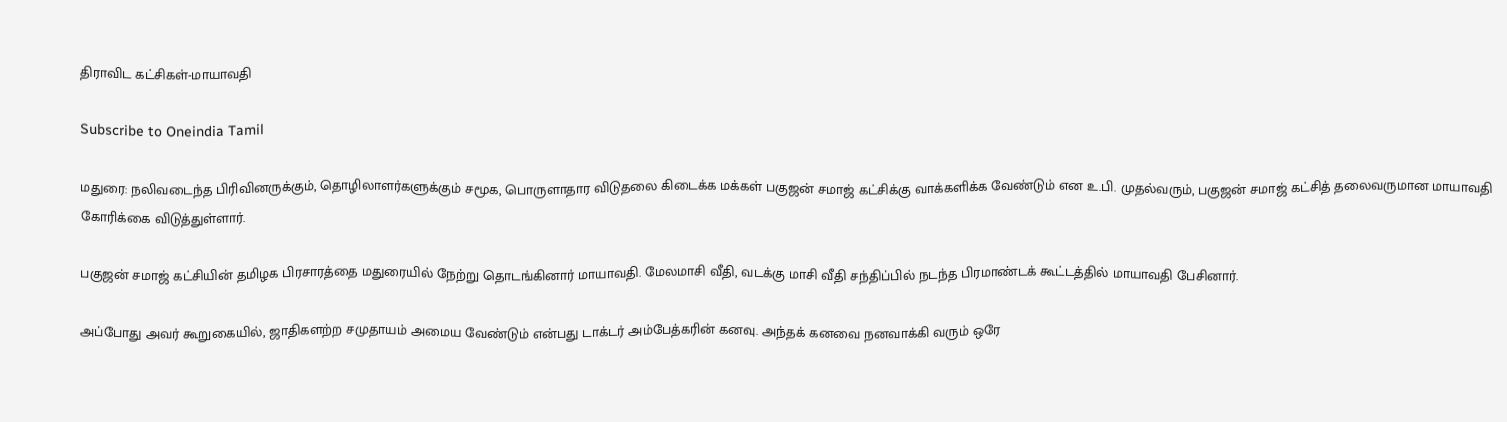திராவிட கட்சிகள்-மாயாவதி

Subscribe to Oneindia Tamil

மதுரை: நலிவடைந்த பிரிவினருக்கும், தொழிலாளர்களுக்கும் சமூக, பொருளாதார விடுதலை கிடைக்க மக்கள் பகுஜன் சமாஜ் கட்சிக்கு வாக்களிக்க வேண்டும் என உ.பி. முதல்வரும், பகுஜன் சமாஜ் கட்சித் தலைவருமான மாயாவதி கோரிக்கை விடுத்துள்ளார்.

பகுஜன் சமாஜ் கட்சியின் தமிழக பிரசாரத்தை மதுரையில் நேற்று தொடங்கினார் மாயாவதி. மேலமாசி வீதி, வடக்கு மாசி வீதி சந்திப்பில் நடந்த பிரமாண்டக் கூட்டத்தில் மாயாவதி பேசினார்.

அப்போது அவர் கூறுகையில், ஜாதிகளற்ற சமுதாயம் அமைய வேண்டும் என்பது டாக்டர் அம்பேத்கரின் கனவு. அந்தக் கனவை நனவாக்கி வரும் ஒரே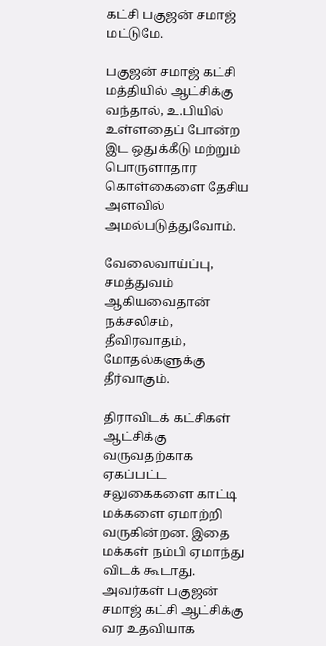கட்சி பகுஜன் சமாஜ் மட்டுமே.

பகுஜன் சமாஜ் கட்சி மத்தியில் ஆட்சிக்கு வந்தால், உ.பியில் உள்ளதைப் போன்ற இட ஒதுக்கீடு மற்றும் பொருளாதார கொள்கைளை தேசிய அளவில் அமல்படுத்துவோம்.

வேலைவாய்ப்பு, சமத்துவம் ஆகியவைதான் நக்சலிசம், தீவிரவாதம், மோதல்களுக்கு தீர்வாகும்.

திராவிடக் கட்சிகள் ஆட்சிக்கு வருவதற்காக ஏகப்பட்ட சலுகைகளை காட்டி மக்களை ஏமாற்றி வருகின்றன. இதை மக்கள் நம்பி ஏமாந்து விடக் கூடாது. அவர்கள் பகுஜன் சமாஜ் கட்சி ஆட்சிக்கு வர உதவியாக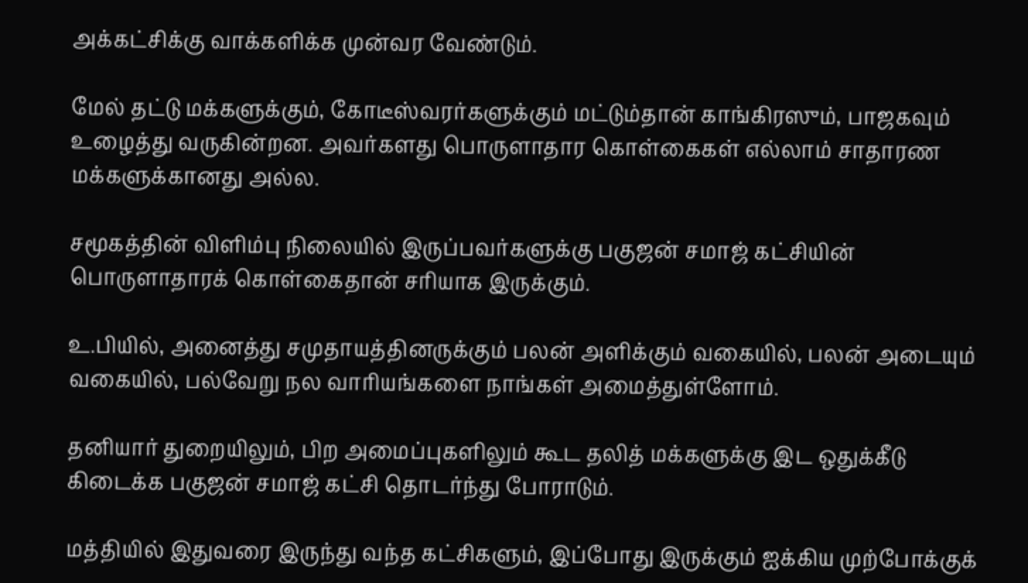அக்கட்சிக்கு வாக்களிக்க முன்வர வேண்டும்.

மேல் தட்டு மக்களுக்கும், கோடீஸ்வரர்களுக்கும் மட்டும்தான் காங்கிரஸும், பாஜகவும் உழைத்து வருகின்றன. அவர்களது பொருளாதார கொள்கைகள் எல்லாம் சாதாரண மக்களுக்கானது அல்ல.

சமூகத்தின் விளிம்பு நிலையில் இருப்பவர்களுக்கு பகுஜன் சமாஜ் கட்சியின் பொருளாதாரக் கொள்கைதான் சரியாக இருக்கும்.

உ.பியில், அனைத்து சமுதாயத்தினருக்கும் பலன் அளிக்கும் வகையில், பலன் அடையும் வகையில், பல்வேறு நல வாரியங்களை நாங்கள் அமைத்துள்ளோம்.

தனியார் துறையிலும், பிற அமைப்புகளிலும் கூட தலித் மக்களுக்கு இட ஒதுக்கீடு கிடைக்க பகுஜன் சமாஜ் கட்சி தொடர்ந்து போராடும்.

மத்தியில் இதுவரை இருந்து வந்த கட்சிகளும், இப்போது இருக்கும் ஐக்கிய முற்போக்குக்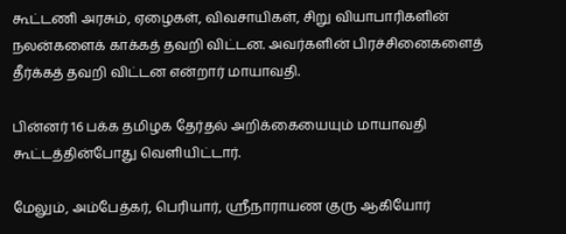கூட்டணி அரசும், ஏழைகள், விவசாயிகள், சிறு வியாபாரிகளின் நலன்களைக் காக்கத் தவறி விட்டன. அவர்களின் பிரச்சினைகளைத் தீர்க்கத் தவறி விட்டன என்றார் மாயாவதி.

பின்னர் 16 பக்க தமிழக தேர்தல் அறிக்கையையும் மாயாவதி கூட்டத்தின்போது வெளியிட்டார்.

மேலும், அம்பேத்கர், பெரியார், ஸ்ரீநாராயண குரு ஆகியோர்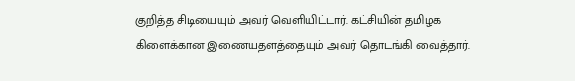குறித்த சிடியையும் அவர் வெளியிட்டார். கட்சியின் தமிழக கிளைக்கான இணையதளத்தையும் அவர் தொடங்கி வைத்தார்.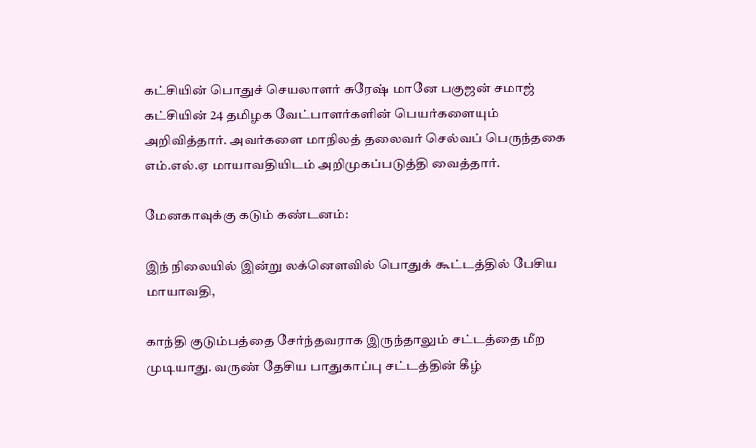கட்சியின் பொதுச் செயலாளர் சுரேஷ் மானே பகுஜன் சமாஜ் கட்சியின் 24 தமிழக வேட்பாளர்களின் பெயர்களையும் அறிவித்தார். அவர்களை மாநிலத் தலைவர் செல்வப் பெருந்தகை எம்.எல்.ஏ மாயாவதியிடம் அறிமுகப்படுத்தி வைத்தார்.

மேனகாவுக்கு கடும் கண்டனம்:

இந் நிலையில் இன்று லக்னெளவில் பொதுக் கூட்டத்தில் பேசிய மாயாவதி,

காந்தி குடும்பத்தை சேர்ந்தவராக இருந்தாலும் சட்டத்தை மீற முடியாது. வருண் தேசிய பாதுகாப்பு சட்டத்தின் கீழ்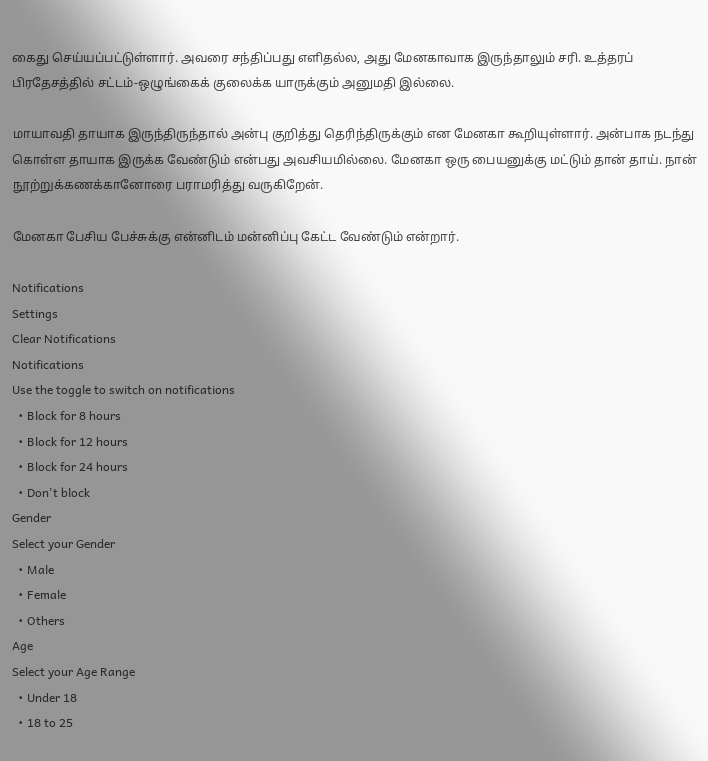கைது செய்யப்பட்டுள்ளார். அவரை சந்திப்பது எளிதல்ல, அது மேனகாவாக இருந்தாலும் சரி. உத்தரப் பிரதேசத்தில் சட்டம்-ஒழுங்கைக் குலைக்க யாருக்கும் அனுமதி இல்லை.

மாயாவதி தாயாக இருந்திருந்தால் அன்பு குறித்து ‌தெரிந்திருக்கும் என மேனகா கூறியுள்ளார். அன்பாக நடந்து கொள்ள தாயாக இருக்க வேண்டும் என்பது அவசியமில்லை. மேனகா ஒரு பையனுக்கு மட்டும் தான் தாய். நான் நூற்றுக்கணக்கானோரை பராமரித்து வருகிறேன்.

மேனகா பேசிய பேச்சுக்கு என்னிடம் மன்னிப்பு கேட்ட வேண்டும் என்றார்.

Notifications
Settings
Clear Notifications
Notifications
Use the toggle to switch on notifications
  • Block for 8 hours
  • Block for 12 hours
  • Block for 24 hours
  • Don't block
Gender
Select your Gender
  • Male
  • Female
  • Others
Age
Select your Age Range
  • Under 18
  • 18 to 25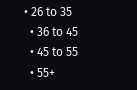• 26 to 35
  • 36 to 45
  • 45 to 55
  • 55+